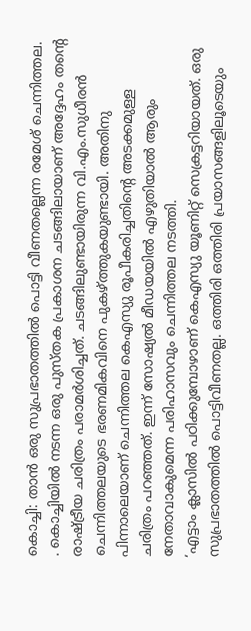കൊച്ചി: താൻ ഒരു സുപ്രഭാതത്തിൽ പൊട്ടി വീണതല്ലെന്ന രമേശ് ചെന്നിത്തല. . കൊച്ചിയിൽ നടന്ന ഒരു പുസ്തക പ്രകാശന ചടങ്ങിലായാണ് അദ്ദേഹം തന്റെ രാഷ്ട്രീയ ചരിത്രം പരാമർശിച്ചത്. ചടങ്ങിലുണ്ടായിരുന്ന വി.എം.സുധീരൻ ചെന്നിത്തലയുടെ ഭരണമികവിനെ പുകഴ്ത്തുകയുണ്ടായി. അതിനു പിന്നാലെയാണ് ചെന്നിത്തല കെഎസ്യു രൂപീകരിച്ചതിന്റെ അടക്കമുള്ള ചരിത്രം പറഞ്ഞത്. ഇന്ന് സോഷ്യൽ മീഡയയിൽ എഴുതിയാൽ ആരും നേതാവാകുമെന്ന പരിഹാസവും ചെന്നിത്തല നടത്തി.
‘എട്ടാം ക്ലാസിൽ പഠിക്കുമ്പോഴാണ് കെഎസ്യു യൂണിറ്റ് സെക്രട്ടറിയായത്. ഒരു സുപ്രഭാതത്തിൽ പൊട്ടിവീണതല്ല. ഒത്തിരി ഒത്തിരി പ്രയാസങ്ങളിലൂടെയും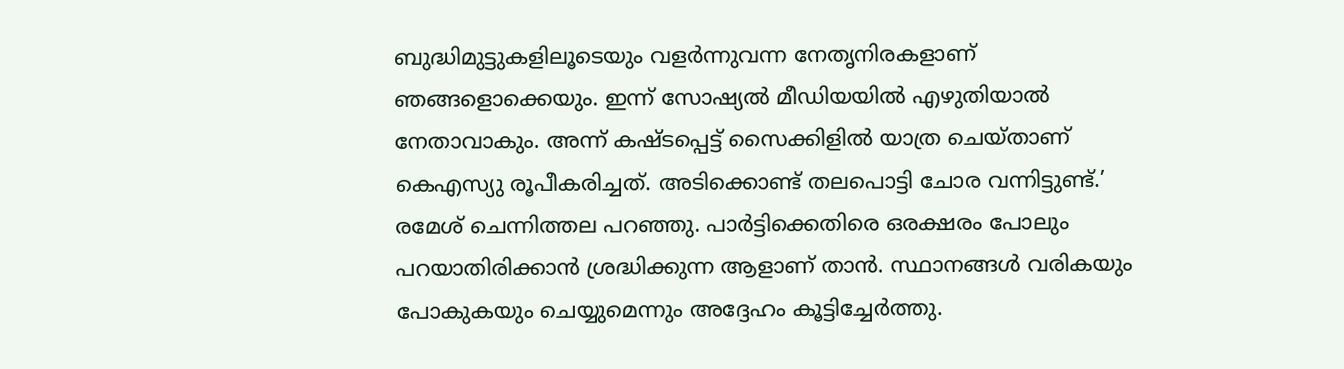ബുദ്ധിമുട്ടുകളിലൂടെയും വളർന്നുവന്ന നേതൃനിരകളാണ് ഞങ്ങളൊക്കെയും. ഇന്ന് സോഷ്യൽ മീഡിയയിൽ എഴുതിയാൽ നേതാവാകും. അന്ന് കഷ്ടപ്പെട്ട് സൈക്കിളിൽ യാത്ര ചെയ്താണ് കെഎസ്യു രൂപീകരിച്ചത്. അടിക്കൊണ്ട് തലപൊട്ടി ചോര വന്നിട്ടുണ്ട്.’ രമേശ് ചെന്നിത്തല പറഞ്ഞു. പാർട്ടിക്കെതിരെ ഒരക്ഷരം പോലും പറയാതിരിക്കാൻ ശ്രദ്ധിക്കുന്ന ആളാണ് താൻ. സ്ഥാനങ്ങൾ വരികയും പോകുകയും ചെയ്യുമെന്നും അദ്ദേഹം കൂട്ടിച്ചേർത്തു.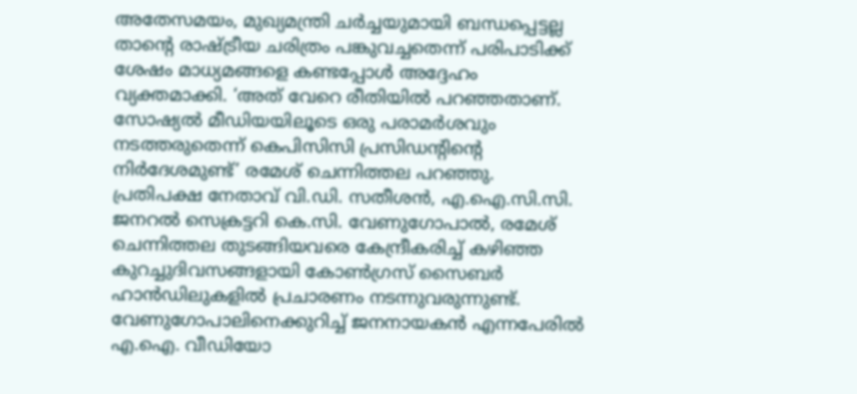അതേസമയം, മുഖ്യമന്ത്രി ചർച്ചയുമായി ബന്ധപ്പെട്ടല്ല താന്റെ രാഷ്ട്രീയ ചരിത്രം പങ്കുവച്ചതെന്ന് പരിപാടിക്ക് ശേഷം മാധ്യമങ്ങളെ കണ്ടപ്പോൾ അദ്ദേഹം വ്യക്തമാക്കി. ‘അത് വേറെ രീതിയിൽ പറഞ്ഞതാണ്. സോഷ്യൽ മീഡിയയിലൂടെ ഒരു പരാമർശവും നടത്തരുതെന്ന് കെപിസിസി പ്രസിഡന്റിന്റെ നിർദേശമുണ്ട്’ രമേശ് ചെന്നിത്തല പറഞ്ഞു.
പ്രതിപക്ഷ നേതാവ് വി.ഡി. സതീശൻ, എ.ഐ.സി.സി. ജനറൽ സെക്രട്ടറി കെ.സി. വേണുഗോപാൽ, രമേശ് ചെന്നിത്തല തുടങ്ങിയവരെ കേന്ദ്രീകരിച്ച് കഴിഞ്ഞ കുറച്ചുദിവസങ്ങളായി കോൺഗ്രസ് സൈബർ ഹാൻഡിലുകളിൽ പ്രചാരണം നടന്നുവരുന്നുണ്ട്.
വേണുഗോപാലിനെക്കുറിച്ച് ജനനായകൻ എന്നപേരിൽ എ.ഐ. വീഡിയോ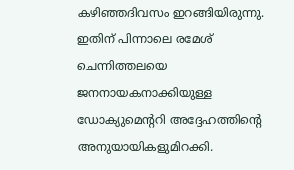കഴിഞ്ഞദിവസം ഇറങ്ങിയിരുന്നു. ഇതിന് പിന്നാലെ രമേശ് ചെന്നിത്തലയെ ജനനായകനാക്കിയുള്ള ഡോക്യുമെന്ററി അദ്ദേഹത്തിന്റെ അനുയായികളുമിറക്കി.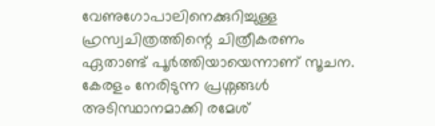വേണുഗോപാലിനെക്കുറിച്ചുള്ള ഹ്രസ്വചിത്രത്തിന്റെ ചിത്രീകരണം ഏതാണ്ട് പൂർത്തിയായെന്നാണ് സൂചന.
കേരളം നേരിടുന്ന പ്രശ്നങ്ങൾ അടിസ്ഥാനമാക്കി രമേശ്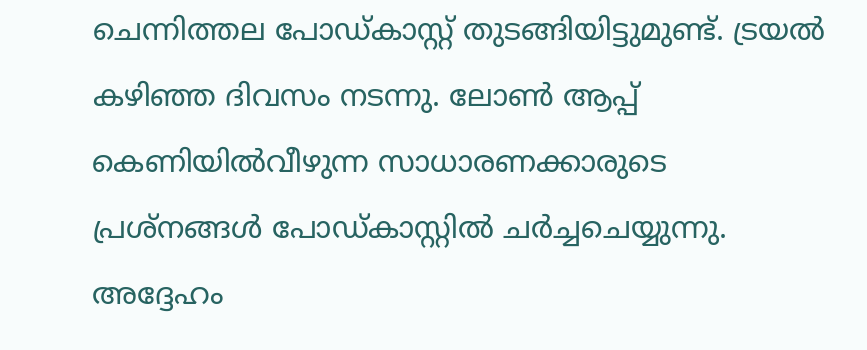ചെന്നിത്തല പോഡ്കാസ്റ്റ് തുടങ്ങിയിട്ടുമുണ്ട്. ട്രയൽ കഴിഞ്ഞ ദിവസം നടന്നു. ലോൺ ആപ്പ് കെണിയിൽവീഴുന്ന സാധാരണക്കാരുടെ പ്രശ്നങ്ങൾ പോഡ്കാസ്റ്റിൽ ചർച്ചചെയ്യുന്നു. അദ്ദേഹം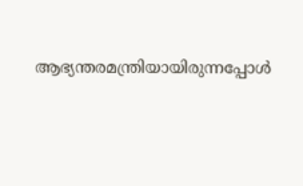ആഭ്യന്തരമന്ത്രിയായിരുന്നപ്പോൾ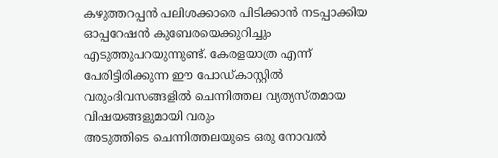കഴുത്തറപ്പൻ പലിശക്കാരെ പിടിക്കാൻ നടപ്പാക്കിയ ഓപ്പറേഷൻ കുബേരയെക്കുറിച്ചും എടുത്തുപറയുന്നുണ്ട്. കേരളയാത്ര എന്ന് പേരിട്ടിരിക്കുന്ന ഈ പോഡ്കാസ്റ്റിൽ വരുംദിവസങ്ങളിൽ ചെന്നിത്തല വ്യത്യസ്തമായ വിഷയങ്ങളുമായി വരും
അടുത്തിടെ ചെന്നിത്തലയുടെ ഒരു നോവൽ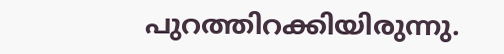പുറത്തിറക്കിയിരുന്നു.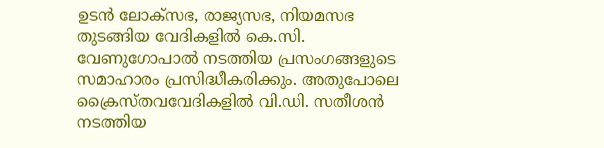ഉടൻ ലോക്സഭ, രാജ്യസഭ, നിയമസഭ തുടങ്ങിയ വേദികളിൽ കെ.സി. വേണുഗോപാൽ നടത്തിയ പ്രസംഗങ്ങളുടെ സമാഹാരം പ്രസിദ്ധീകരിക്കും. അതുപോലെ ക്രൈസ്തവവേദികളിൽ വി.ഡി. സതീശൻ നടത്തിയ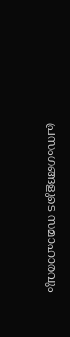പ്രസംഗങ്ങളുടെ സമാഹാരവും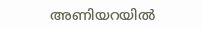അണിയറയിൽ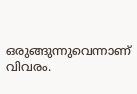ഒരുങ്ങുന്നുവെന്നാണ് വിവരം.